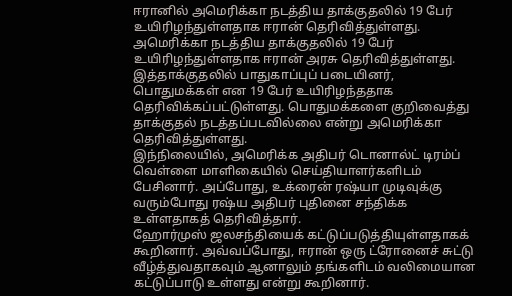ஈரானில் அமெரிக்கா நடத்திய தாக்குதலில் 19 பேர் உயிரிழந்துள்ளதாக ஈரான் தெரிவித்துள்ளது.
அமெரிக்கா நடத்திய தாக்குதலில் 19 பேர் உயிரிழந்துள்ளதாக ஈரான் அரசு தெரிவித்துள்ளது. இத்தாக்குதலில் பாதுகாப்புப் படையினர், பொதுமக்கள் என 19 பேர் உயிரிழந்ததாக தெரிவிக்கப்பட்டுள்ளது. பொதுமக்களை குறிவைத்து தாக்குதல் நடத்தப்படவில்லை என்று அமெரிக்கா தெரிவித்துள்ளது.
இந்நிலையில், அமெரிக்க அதிபர் டொனால்ட் டிரம்ப் வெள்ளை மாளிகையில் செய்தியாளர்களிடம் பேசினார். அப்போது, உக்ரைன் ரஷ்யா முடிவுக்கு வரும்போது ரஷ்ய அதிபர் புதினை சந்திக்க உள்ளதாகத் தெரிவித்தார்.
ஹோர்முஸ் ஜலசந்தியைக் கட்டுப்படுத்தியுள்ளதாகக் கூறினார். அவ்வப்போது, ஈரான் ஒரு ட்ரோனைச் சுட்டு வீழ்த்துவதாகவும் ஆனாலும் தங்களிடம் வலிமையான கட்டுப்பாடு உள்ளது என்று கூறினார்.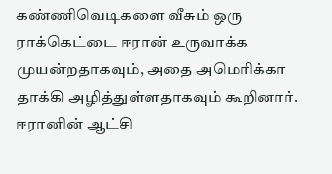கண்ணிவெடிகளை வீசும் ஒரு ராக்கெட்டை ஈரான் உருவாக்க முயன்றதாகவும், அதை அமெரிக்கா தாக்கி அழித்துள்ளதாகவும் கூறினார். ஈரானின் ஆட்சி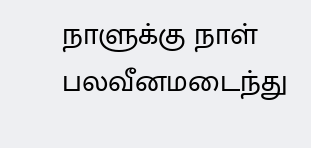நாளுக்கு நாள் பலவீனமடைந்து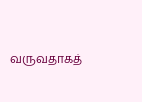வருவதாகத்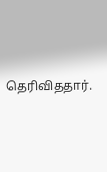தெரிவிததார்.